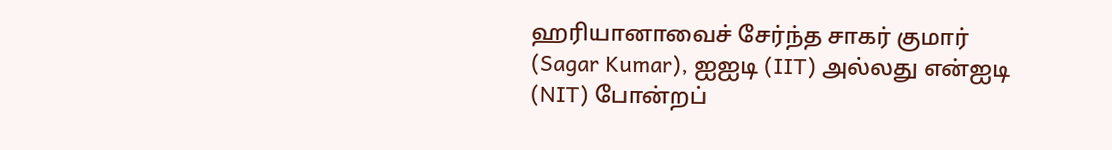ஹரியானாவைச் சேர்ந்த சாகர் குமார் (Sagar Kumar), ஐஐடி (IIT) அல்லது என்ஐடி (NIT) போன்றப்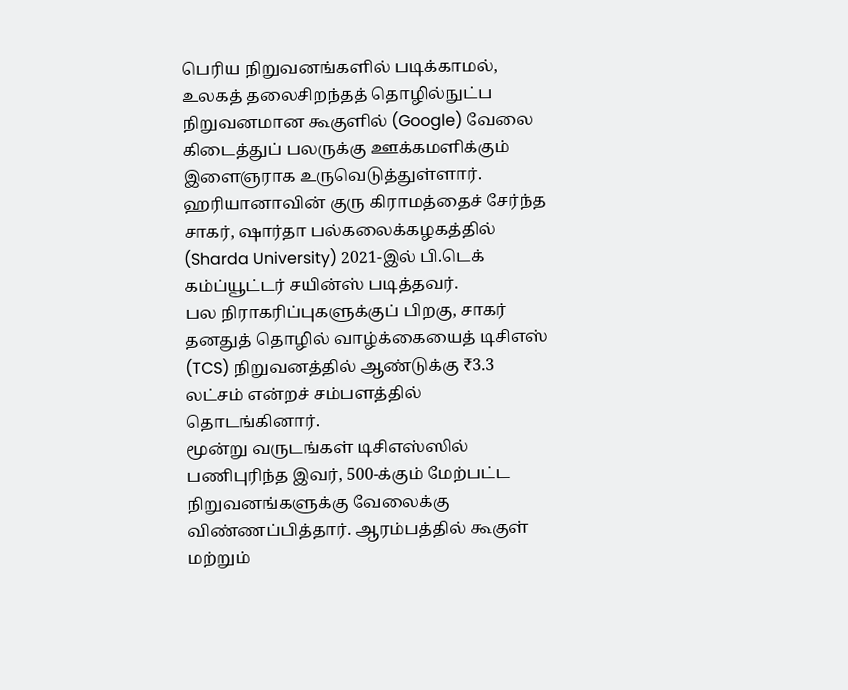பெரிய நிறுவனங்களில் படிக்காமல், உலகத் தலைசிறந்தத் தொழில்நுட்ப நிறுவனமான கூகுளில் (Google) வேலை கிடைத்துப் பலருக்கு ஊக்கமளிக்கும் இளைஞராக உருவெடுத்துள்ளார்.
ஹரியானாவின் குரு கிராமத்தைச் சேர்ந்த சாகர், ஷார்தா பல்கலைக்கழகத்தில் (Sharda University) 2021-இல் பி.டெக் கம்ப்யூட்டர் சயின்ஸ் படித்தவர்.
பல நிராகரிப்புகளுக்குப் பிறகு, சாகர் தனதுத் தொழில் வாழ்க்கையைத் டிசிஎஸ் (TCS) நிறுவனத்தில் ஆண்டுக்கு ₹3.3 லட்சம் என்றச் சம்பளத்தில் தொடங்கினார்.
மூன்று வருடங்கள் டிசிஎஸ்ஸில் பணிபுரிந்த இவர், 500-க்கும் மேற்பட்ட நிறுவனங்களுக்கு வேலைக்கு விண்ணப்பித்தார். ஆரம்பத்தில் கூகுள் மற்றும்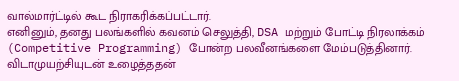வால்மார்ட்டில் கூட நிராகரிக்கப்பட்டார்.
எனினும், தனது பலங்களில் கவனம் செலுத்தி, DSA மற்றும் போட்டி நிரலாக்கம் (Competitive Programming) போன்ற பலவீனங்களை மேம்படுத்தினார்.
விடாமுயற்சியுடன் உழைத்ததன்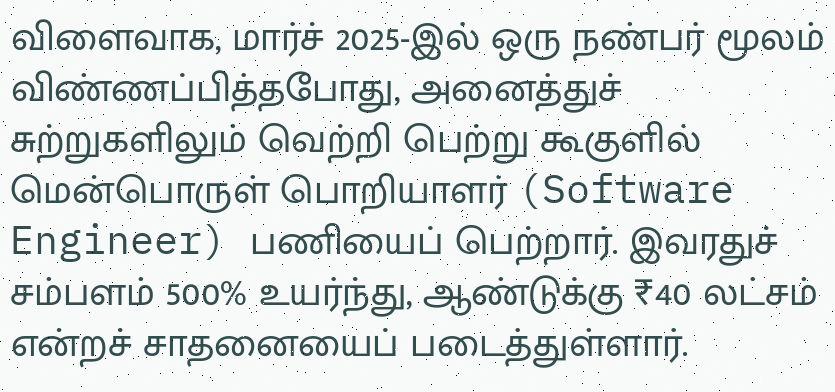விளைவாக, மார்ச் 2025-இல் ஒரு நண்பர் மூலம் விண்ணப்பித்தபோது, அனைத்துச் சுற்றுகளிலும் வெற்றி பெற்று கூகுளில் மென்பொருள் பொறியாளர் (Software Engineer) பணியைப் பெற்றார். இவரதுச் சம்பளம் 500% உயர்ந்து, ஆண்டுக்கு ₹40 லட்சம் என்றச் சாதனையைப் படைத்துள்ளார்.